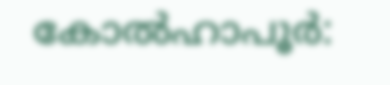കോല്‍ഹാപൂർ: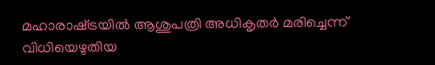മഹാരാഷ്‌ട്രയില്‍ ആശുപത്രി അധികൃതർ മരിച്ചെന്ന്‌ വിധിയെഴുതിയ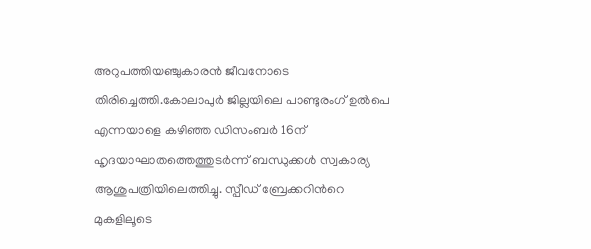അറുപത്തിയഞ്ചുകാരൻ ജീവനോടെ തിരിച്ചെത്തി.കോലാപുർ ജില്ലയിലെ പാണ്ടുരംഗ് ഉല്‍പെ എന്നയാളെ കഴിഞ്ഞ ഡിസംബർ 16ന് ഹൃദയാഘാതത്തെത്തുടർന്ന് ബന്ധുക്കള്‍ സ്വകാര്യ ആശുപത്രിയിലെത്തിച്ചു. സ്പീഡ് ബ്രേക്കറിന്‍റെ മുകളിലൂടെ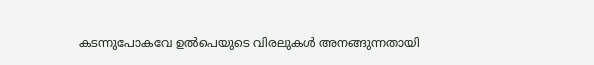കടന്നുപോകവേ ഉല്‍പെയുടെ വിരലുകള്‍ അനങ്ങുന്നതായി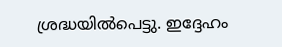ശ്രദ്ധയില്‍പെട്ടു. ഇദ്ദേഹം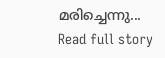മരിച്ചെന്നു...
Read full story